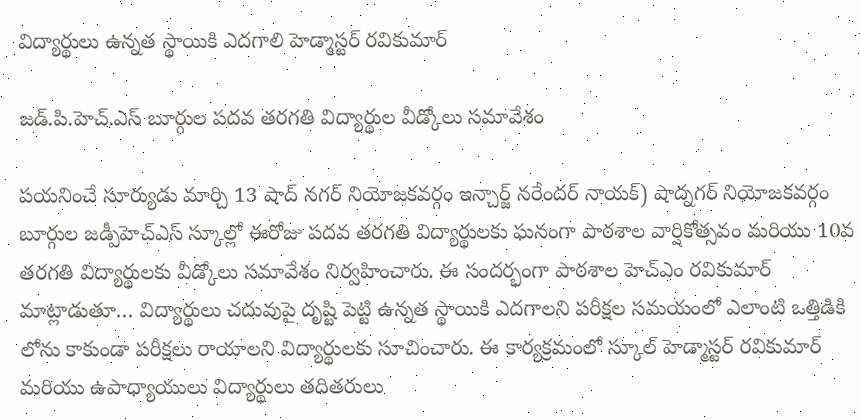విద్యార్థులు ఉన్నత స్థాయికి ఎదగాలి హెడ్మాస్టర్ రవికుమార్

జడ్.పి.హెచ్.ఎస్ బూర్గుల పదవ తరగతి విద్యార్థుల వీడ్కోలు సమావేశం

పయనించే సూర్యుడు మార్చి 13 షాద్ నగర్ నియోజకవర్గం ఇన్చార్జ్ నరేందర్ నాయక్) షాద్నగర్ నియోజకవర్గం బూర్గుల జడ్పీహెచ్ఎస్ స్కూల్లో ఈరోజు పదవ తరగతి విద్యార్థులకు ఘనంగా పాఠశాల వార్షికోత్సవం మరియు 10వ తరగతి విద్యార్థులకు వీడ్కోలు సమావేశం నిర్వహించారు. ఈ సందర్భంగా పాఠశాల హెచ్ఎం రవికుమార్ మాట్లాడుతూ… విద్యార్థులు చదువుపై దృష్టి పెట్టి ఉన్నత స్థాయికి ఎదగాలని పరీక్షల సమయంలో ఎలాంటి ఒత్తిడికి లోను కాకుండా పరీక్షలు రాయాలని విద్యార్థులకు సూచించారు. ఈ కార్యక్రమంలో స్కూల్ హెడ్మాస్టర్ రవికుమార్ మరియు ఉపాధ్యాయులు విద్యార్థులు తదితరులు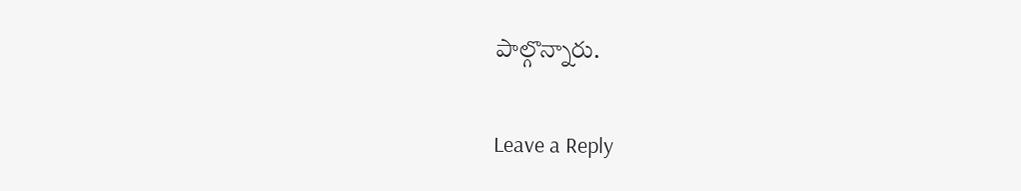పాల్గొన్నారు.

Leave a Reply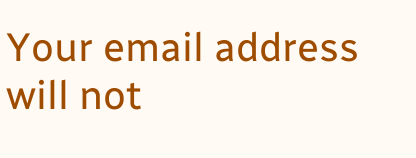Your email address will not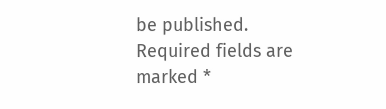be published. Required fields are marked *